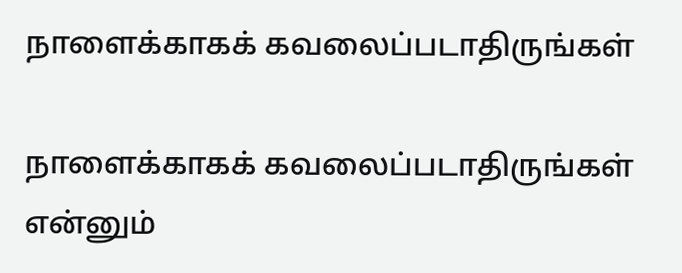நாளைக்காகக் கவலைப்படாதிருங்கள்

நாளைக்காகக் கவலைப்படாதிருங்கள் என்னும்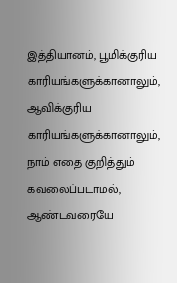இத்தியானம், பூமிக்குரிய காரியங்களுக்கானாலும், ஆவிக்குரிய காரியங்களுக்கானாலும், நாம் எதை குறித்தும் கவலைப்படாமல், ஆண்டவரையே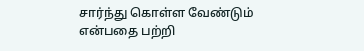சார்ந்து கொள்ள வேண்டும் என்பதை பற்றி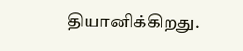தியானிக்கிறது.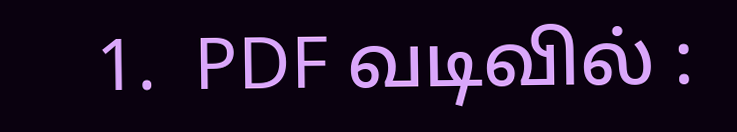1.  PDF வடிவில் :